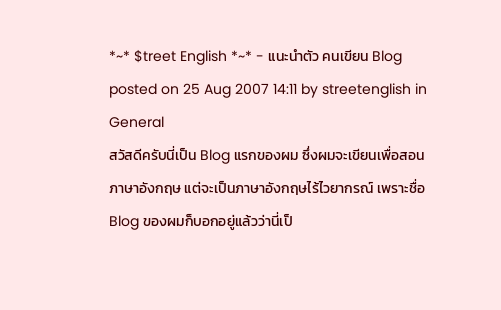*~* $treet English *~* - แนะนำตัว คนเขียน Blog
posted on 25 Aug 2007 14:11 by streetenglish in General
สวัสดีครับนี่เป็น Blog แรกของผม ซึ่งผมจะเขียนเพื่อสอนภาษาอังกฤษ แต่จะเป็นภาษาอังกฤษไร้ไวยากรณ์ เพราะชื่อ Blog ของผมก็บอกอยู่แล้วว่านี่เป็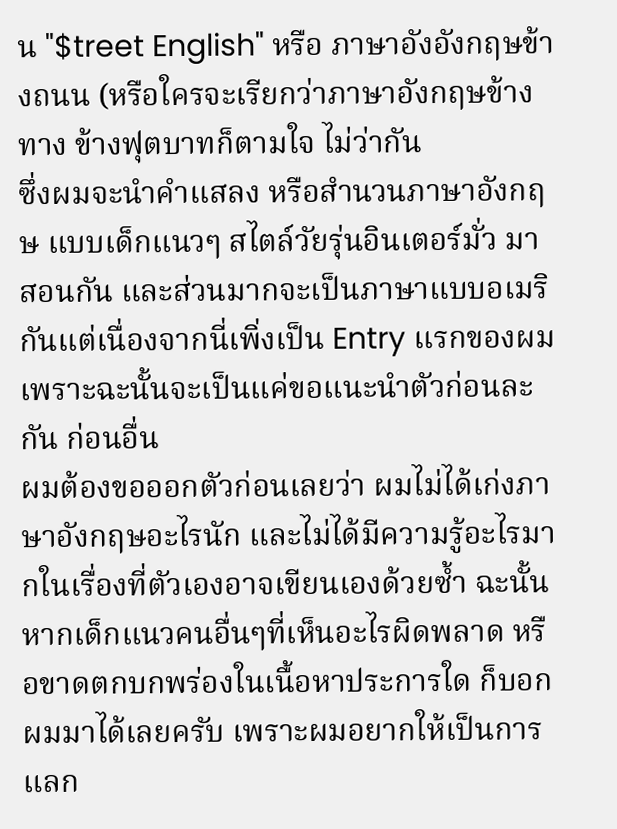น "$treet English" หรือ ภาษาอังอังกฤษข้างถนน (หรือใครจะเรียกว่าภาษาอังกฤษข้างทาง ข้างฟุตบาทก็ตามใจ ไม่ว่ากัน
ซึ่งผมจะนำคำแสลง หรือสำนวนภาษาอังกฤษ แบบเด็กแนวๆ สไตล์วัยรุ่นอินเตอร์มั่ว มาสอนกัน และส่วนมากจะเป็นภาษาแบบอเมริกันแต่เนื่องจากนี่เพิ่งเป็น Entry แรกของผม เพราะฉะนั้นจะเป็นแค่ขอแนะนำตัวก่อนละกัน ก่อนอื่น
ผมต้องขอออกตัวก่อนเลยว่า ผมไม่ได้เก่งภาษาอังกฤษอะไรนัก และไม่ได้มีความรู้อะไรมากในเรื่องที่ตัวเองอาจเขียนเองด้วยซ้ำ ฉะนั้นหากเด็กแนวคนอื่นๆที่เห็นอะไรผิดพลาด หรือขาดตกบกพร่องในเนื้อหาประการใด ก็บอกผมมาได้เลยครับ เพราะผมอยากให้เป็นการแลก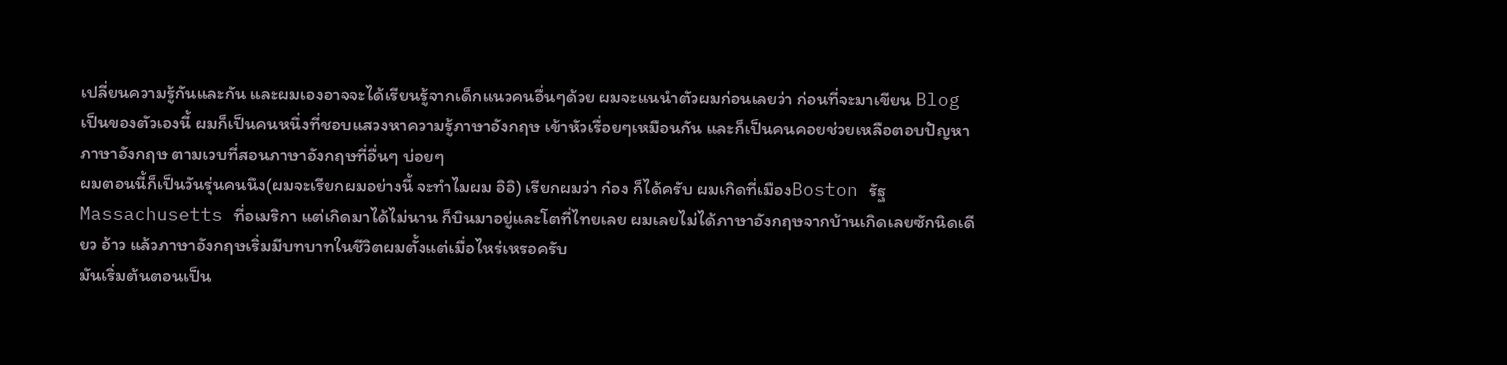เปลี่ยนความรู้กันและกัน และผมเองอาจจะได้เรียนรู้จากเด็กแนวคนอื่นๆด้วย ผมจะแนนำตัวผมก่อนเลยว่า ก่อนที่จะมาเขียน Blog เป็นของตัวเองนี้ ผมก็เป็นคนหนึ่งที่ชอบแสวงหาความรู้ภาษาอังกฤษ เข้าหัวเรื่อยๆเหมือนกัน และก็เป็นคนคอยช่วยเหลือตอบปัญหาภาษาอังกฤษ ตามเวบที่สอนภาษาอังกฤษที่อื่นๆ บ่อยๆ
ผมตอนนี้ก็เป็นวันรุ่นคนนึง(ผมจะเรียกผมอย่างนี้ จะทำไมผม อิอิ) เรียกผมว่า ก๋อง ก็ได้ครับ ผมเกิดที่เมืองBoston รัฐ Massachusetts ที่อเมริกา แต่เกิดมาได้ไม่นาน ก็บินมาอยู่และโตที่ไทยเลย ผมเลยไม่ได้ภาษาอังกฤษจากบ้านเกิดเลยซักนิดเดียว อ้าว แล้วภาษาอังกฤษเริ่มมีบทบาทในชีวิตผมตั้งแต่เมื่อไหร่เหรอครับ
มันเริ่มต้นตอนเป็น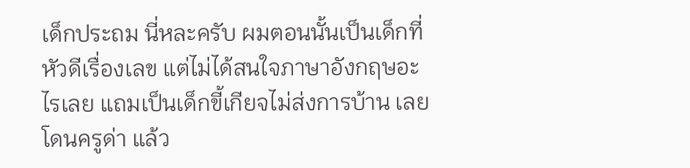เด็กประถม นี่หละครับ ผมตอนนั้นเป็นเด็กที่หัวดีเรื่องเลข แต่ไม่ได้สนใจภาษาอังกฤษอะไรเลย แถมเป็นเด็กขี้เกียจไม่ส่งการบ้าน เลยโดนครูด่า แล้ว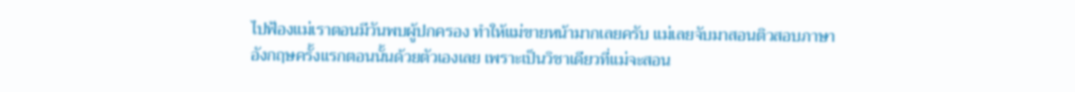ไปฟ้องแม่เราตอนมีวันพบผู้ปกครอง ทำให้แม่ขายหน้ามากเลยครับ แม่เลยจับมาสอนติวสอบภาษาอังกฤษครั้งแรกตอนนั้นด้วยตัวเองเลย เพราะเป็นวิชาเดียวที่แม่จะสอน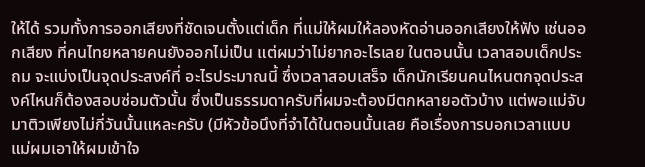ให้ได้ รวมทั้งการออกเสียงที่ชัดเจนตั้งแต่เด็ก ที่แม่ให้ผมให้ลองหัดอ่านออกเสียงให้ฟัง เช่นออกเสียง ที่คนไทยหลายคนยังออกไม่เป็น แต่ผมว่าไม่ยากอะไรเลย ในตอนนั้น เวลาสอบเด็กประถม จะแบ่งเป็นจุดประสงค์ที่ อะไรประมาณนี้ ซึ่งเวลาสอบเสร็จ เด็กนักเรียนคนไหนตกจุดประสงค์ไหนก็ต้องสอบซ่อมตัวนั้น ซึ่งเป็นธรรมดาครับที่ผมจะต้องมีตกหลายอตัวบ้าง แต่พอแม่จับมาติวเพียงไม่กี่วันนั้นแหละครับ (มีหัวข้อนึงที่จำได้ในตอนนั้นเลย คือเรื่องการบอกเวลาแบบ แม่ผมเอาให้ผมเข้าใจ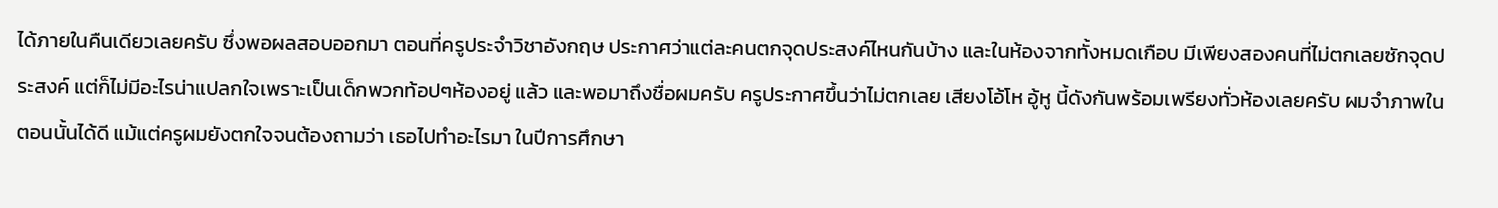ได้ภายในคืนเดียวเลยครับ ซึ่งพอผลสอบออกมา ตอนที่ครูประจำวิชาอังกฤษ ประกาศว่าแต่ละคนตกจุดประสงค์ไหนกันบ้าง และในห้องจากทั้งหมดเกือบ มีเพียงสองคนที่ไม่ตกเลยซักจุดประสงค์ แต่ก็ไม่มีอะไรน่าแปลกใจเพราะเป็นเด็กพวกท้อปๆห้องอยู่ แล้ว และพอมาถึงชื่อผมครับ ครูประกาศขึ้นว่าไม่ตกเลย เสียงโอ้โห อู้หู นี้ดังกันพร้อมเพรียงทั่วห้องเลยครับ ผมจำภาพในตอนนั้นได้ดี แม้แต่ครูผมยังตกใจจนต้องถามว่า เธอไปทำอะไรมา ในปีการศึกษา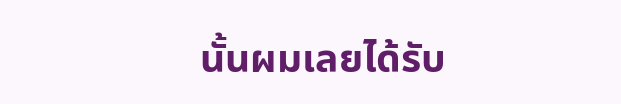นั้นผมเลยได้รับ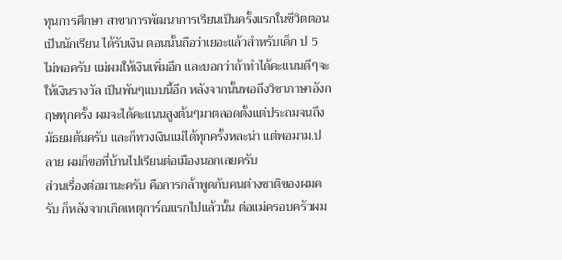ทุนการศึกษา สาขาการพัฒนาการเรียนเป็นครั้งแรกในชีวิตตอนเป็นนักเรียน ได้รับเงิน ตอนนั้นถือว่าเยอะแล้วสำหรับเด็ก ป 5 ไม่พอครับ แม่ผมให้เงินเพิ่มอีก และบอกว่าถ้าทำได้คะแนนดีๆจะให้เงินรางวัล เป็นพันๆแบบนี้อีก หลังจากนั้นพอถึงวิชาภาษาอังกฤษทุกครั้ง ผมจะได้คะแนนสูงต้นๆมาตลอดตั้งแต่ประถมจนถึงมัธยมต้นครับ และก็ทวงเงินแม่ได้ทุกครั้งหละน่า แต่พอมาม.ปลาย ผมก็ขอที่บ้านไปเรียนต่อเมืองนอกเลยครับ
ส่วนเรื่องต่อมานะครับ คือการกล้าพูดกับคนต่างชาติของผมครับ ก็หลังจากเกิดเหตุการ์ณแรกไปแล้วนั้น ต่อแม่ครอบครัวผม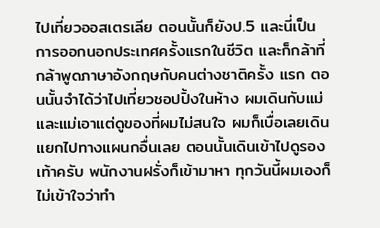ไปเที่ยวออสเตรเลีย ตอนนั้นก็ยังป.5 และนี่เป็นการออกนอกประเทศครั้งแรกในชีวิต และก็กล้าที่กล้าพูดภาษาอังกฤษกับคนต่างชาติครั้ง แรก ตอนนั้นจำได้ว่าไปเที่ยวชอปปิ้งในห้าง ผมเดินกับแม่และแม่เอาแต่ดูของที่ผมไม่สนใจ ผมก็เบื่อเลยเดินแยกไปทางแผนกอื่นเลย ตอนนั้นเดินเข้าไปดูรองเท้าครับ พนักงานฝรั่งก็เข้ามาหา ทุกวันนี้ผมเองก็ไม่เข้าใจว่าทำ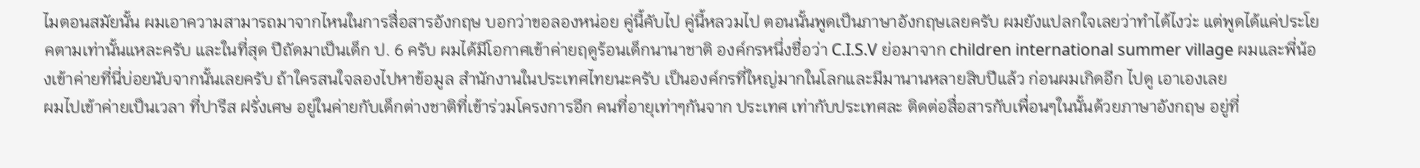ไมตอนสมัยนั้น ผมเอาความสามารถมาจากไหนในการสื่อสารอังกฤษ บอกว่าขอลองหน่อย คู่นี้คับไป คู่นี้หลวมไป ตอนนั้นพูดเป็นภาษาอังกฤษเลยครับ ผมยังแปลกใจเลยว่าทำได้ไงว่ะ แต่พูดได้แค่ประโยคตามเท่านั้นแหละครับ และในที่สุด ปีถัดมาเป็นเด็ก ป. 6 ครับ ผมได้มีโอกาศเข้าค่ายฤดูร้อนเด็กนานาชาติ องค์กรหนึ่งชื่อว่า C.I.S.V ย่อมาจาก children international summer village ผมและพี่น้องเข้าค่ายที่นี่บ่อยนับจากนั้นเลยครับ ถ้าใครสนใจลองไปหาข้อมูล สำนักงานในประเทศไทยนะครับ เป็นองค์กรที่ใหญ่มากในโลกและมีมานานหลายสิบปีแล้ว ก่อนผมเกิดอีก ไปดู เอาเองเลย
ผมไปเข้าค่ายเป็นเวลา ที่ปารีส ฝรั่งเศษ อยู่ในค่ายกับเด็กต่างชาติที่เข้าร่วมโครงการอีก คนที่อายุเท่าๆกันจาก ประเทศ เท่ากับประเทศละ ติดต่อสื่อสารกับเพื่อนๆในนั้นด้วยภาษาอังกฤษ อยู่ที่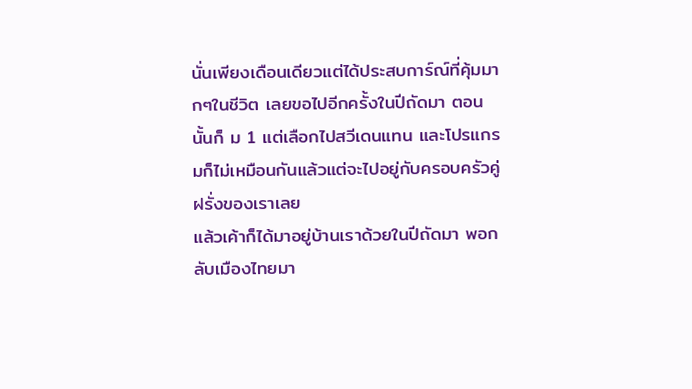นั่นเพียงเดือนเดียวแต่ได้ประสบการ์ณ์ที่คุ้มมากๆในชีวิต เลยขอไปอีกครั้งในปีถัดมา ตอนนั้นก็ ม 1 แต่เลือกไปสวีเดนแทน และโปรแกรมก็ไม่เหมือนกันแล้วแต่จะไปอยู่กับครอบครัวคู่ฝรั่งของเราเลย
แล้วเค้าก็ได้มาอยู่บ้านเราด้วยในปีถัดมา พอกลับเมืองไทยมา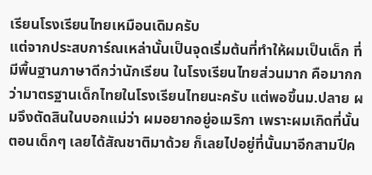เรียนโรงเรียนไทยเหมือนเดิมครับ
แต่จากประสบการ์ณเหล่านั้นเป็นจุดเริ่มต้นที่ทำให้ผมเป็นเด็ก ที่มีพื้นฐานภาษาดีกว่านักเรียน ในโรงเรียนไทยส่วนมาก คือมากกว่ามาตรฐานเด็กไทยในโรงเรียนไทยนะครับ แต่พอขึ้นม.ปลาย ผมจึงตัดสินในบอกแม่ว่า ผมอยากอยู่อเมริกา เพราะผมเกิดที่นั้นตอนเด็กๆ เลยได้สัณชาติมาด้วย ก็เลยไปอยู่ที่นั้นมาอีกสามปีค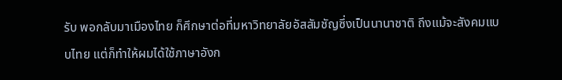รับ พอกลับมาเมืองไทย ก็ศึกษาต่อที่มหาวิทยาลัยอัสสัมชัญซึ่งเป็นนานาชาติ ถึงแม้จะสังคมแบบไทย แต่ก็ทำให้ผมได้ใช้ภาษาอังก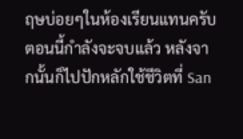ฤษบ่อยๆในห้องเรียนแทนครับ ตอนนี้กำลังจะจบแล้ว หลังจากนั้นก็ไปปักหลักใช้ชีวิตที่ San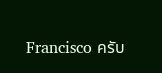Francisco ครับ